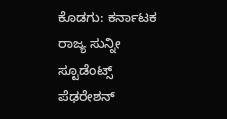ಕೊಡಗು: ಕರ್ನಾಟಕ ರಾಜ್ಯ ಸುನ್ನೀ ಸ್ಟೂಡೆಂಟ್ಸ್ ಪೆಢರೇಶನ್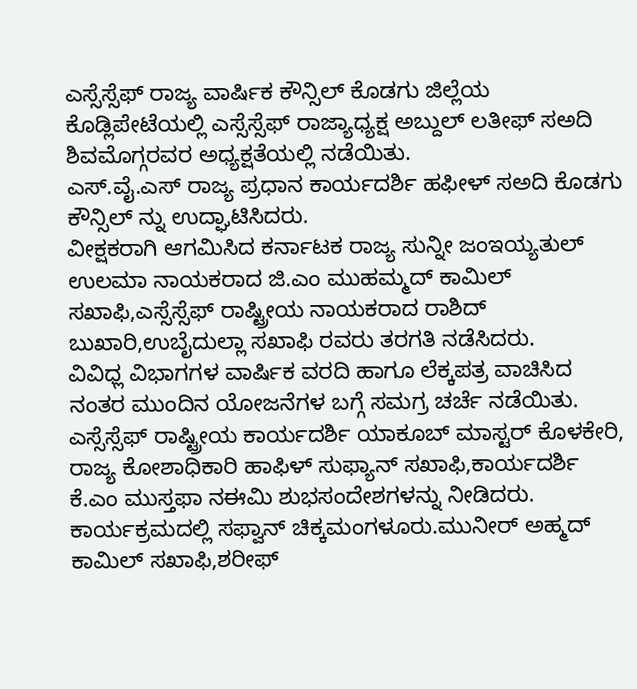ಎಸ್ಸೆಸ್ಸೆಫ್ ರಾಜ್ಯ ವಾರ್ಷಿಕ ಕೌನ್ಸಿಲ್ ಕೊಡಗು ಜಿಲ್ಲೆಯ ಕೊಡ್ಲಿಪೇಟೆಯಲ್ಲಿ ಎಸ್ಸೆಸ್ಸೆಫ್ ರಾಜ್ಯಾಧ್ಯಕ್ಷ ಅಬ್ದುಲ್ ಲತೀಫ್ ಸಅದಿ ಶಿವಮೊಗ್ಗರವರ ಅಧ್ಯಕ್ಷತೆಯಲ್ಲಿ ನಡೆಯಿತು.
ಎಸ್.ವೈ.ಎಸ್ ರಾಜ್ಯ ಪ್ರಧಾನ ಕಾರ್ಯದರ್ಶಿ ಹಫೀಳ್ ಸಅದಿ ಕೊಡಗು ಕೌನ್ಸಿಲ್ ನ್ನು ಉದ್ಘಾಟಿಸಿದರು.
ವೀಕ್ಷಕರಾಗಿ ಆಗಮಿಸಿದ ಕರ್ನಾಟಕ ರಾಜ್ಯ ಸುನ್ನೀ ಜಂಇಯ್ಯತುಲ್ ಉಲಮಾ ನಾಯಕರಾದ ಜಿ.ಎಂ ಮುಹಮ್ಮದ್ ಕಾಮಿಲ್ ಸಖಾಫಿ,ಎಸ್ಸೆಸ್ಸೆಫ್ ರಾಷ್ಟ್ರೀಯ ನಾಯಕರಾದ ರಾಶಿದ್ ಬುಖಾರಿ,ಉಬೈದುಲ್ಲಾ ಸಖಾಫಿ ರವರು ತರಗತಿ ನಡೆಸಿದರು.
ವಿವಿಧ್ಲ ವಿಭಾಗಗಳ ವಾರ್ಷಿಕ ವರದಿ ಹಾಗೂ ಲೆಕ್ಕಪತ್ರ ವಾಚಿಸಿದ ನಂತರ ಮುಂದಿನ ಯೋಜನೆಗಳ ಬಗ್ಗೆ ಸಮಗ್ರ ಚರ್ಚೆ ನಡೆಯಿತು.
ಎಸ್ಸೆಸ್ಸೆಫ್ ರಾಷ್ಟ್ರೀಯ ಕಾರ್ಯದರ್ಶಿ ಯಾಕೂಬ್ ಮಾಸ್ಟರ್ ಕೊಳಕೇರಿ, ರಾಜ್ಯ ಕೋಶಾಧಿಕಾರಿ ಹಾಫಿಳ್ ಸುಫ್ಯಾನ್ ಸಖಾಫಿ,ಕಾರ್ಯದರ್ಶಿ ಕೆ.ಎಂ ಮುಸ್ತಫಾ ನಈಮಿ ಶುಭಸಂದೇಶಗಳನ್ನು ನೀಡಿದರು.
ಕಾರ್ಯಕ್ರಮದಲ್ಲಿ ಸಫ್ವಾನ್ ಚಿಕ್ಕಮಂಗಳೂರು.ಮುನೀರ್ ಅಹ್ಮದ್ ಕಾಮಿಲ್ ಸಖಾಫಿ,ಶರೀಫ್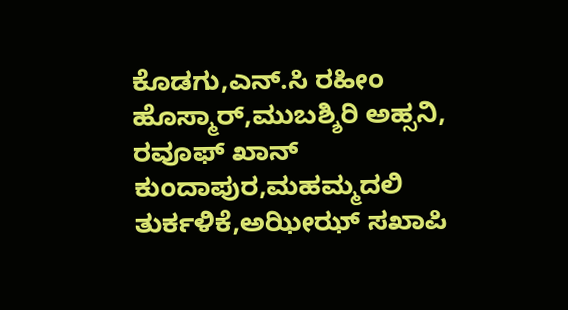ಕೊಡಗು,ಎನ್.ಸಿ ರಹೀಂ ಹೊಸ್ಮಾರ್,ಮುಬಶ್ಶಿರಿ ಅಹ್ಸನಿ, ರವೂಫ್ ಖಾನ್ ಕುಂದಾಪುರ,ಮಹಮ್ಮದಲಿ ತುರ್ಕಳಿಕೆ,ಅಝೀಝ್ ಸಖಾಪಿ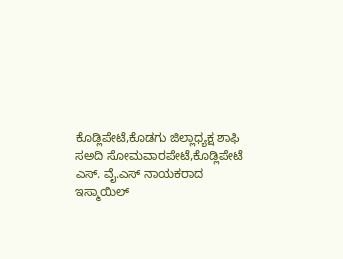ಕೊಡ್ಲಿಪೇಟೆ,ಕೊಡಗು ಜಿಲ್ಲಾಧ್ಯಕ್ಷ ಶಾಫಿ ಸಅದಿ ಸೋಮವಾರಪೇಟೆ,ಕೊಡ್ಲಿಪೇಟೆ ಎಸ್. ವೈ.ಎಸ್ ನಾಯಕರಾದ ಇಸ್ಮಾಯಿಲ್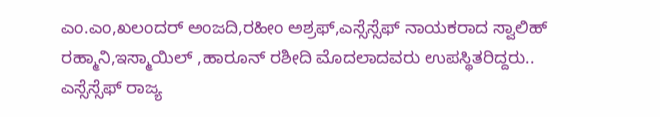ಎಂ.ಎಂ,ಖಲಂದರ್ ಅಂಜದಿ,ರಹೀಂ ಅಶ್ರಫ್,ಎಸ್ಸೆಸ್ಸೆಫ್ ನಾಯಕರಾದ ಸ್ವಾಲಿಹ್ ರಹ್ಮಾನಿ,ಇಸ್ಮಾಯಿಲ್ ,ಹಾರೂನ್ ರಶೀದಿ ಮೊದಲಾದವರು ಉಪಸ್ಥಿತರಿದ್ದರು..
ಎಸ್ಸೆಸ್ಸೆಫ್ ರಾಜ್ಯ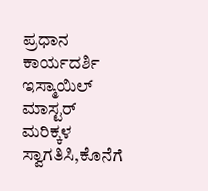ಪ್ರಧಾನ ಕಾರ್ಯದರ್ಶಿ ಇಸ್ಮಾಯಿಲ್ ಮಾಸ್ಟರ್ ಮರಿಕ್ಕಳ ಸ್ವಾಗತಿಸಿ,ಕೊನೆಗೆ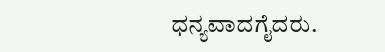ಧನ್ಯವಾದಗೈದರು.